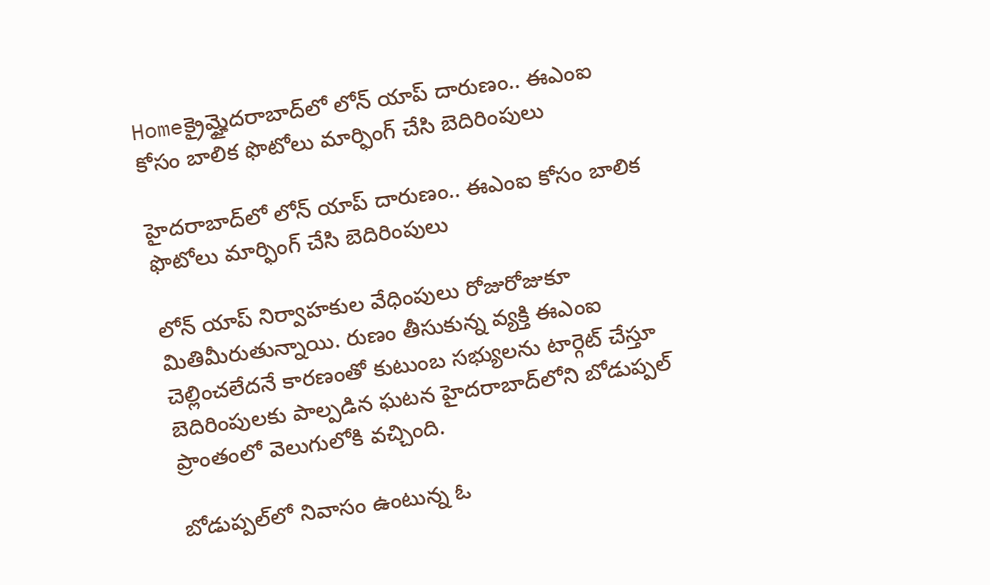Homeక్రైమ్హైదరాబాద్‌లో లోన్‌ యాప్‌ దారుణం.. ఈఎంఐ కోసం బాలిక ఫొటోలు మార్ఫింగ్ చేసి బెదిరింపులు

హైదరాబాద్‌లో లోన్‌ యాప్‌ దారుణం.. ఈఎంఐ కోసం బాలిక ఫొటోలు మార్ఫింగ్ చేసి బెదిరింపులు

లోన్‌ యాప్‌ నిర్వాహకుల వేధింపులు రోజురోజుకూ మితిమీరుతున్నాయి. రుణం తీసుకున్న వ్యక్తి ఈఎంఐ చెల్లించలేదనే కారణంతో కుటుంబ సభ్యులను టార్గెట్‌ చేస్తూ బెదిరింపులకు పాల్పడిన ఘటన హైదరాబాద్‌లోని బోడుప్పల్‌ ప్రాంతంలో వెలుగులోకి వచ్చింది.

బోడుప్పల్‌లో నివాసం ఉంటున్న ఓ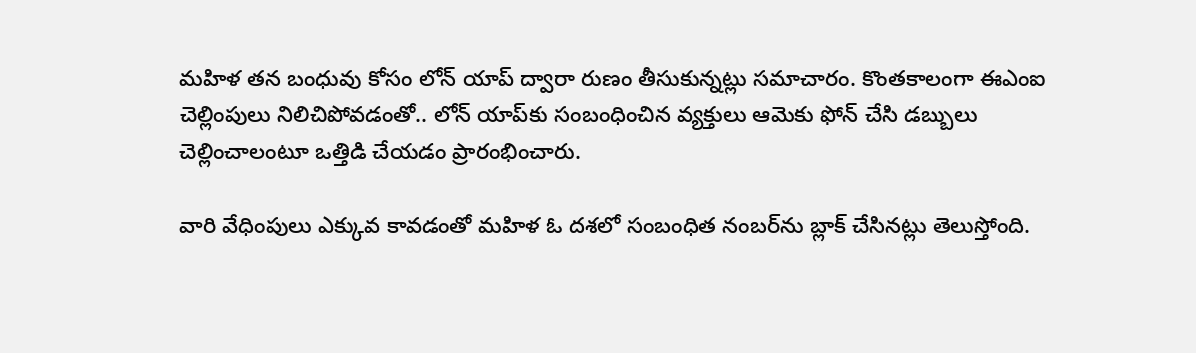మహిళ తన బంధువు కోసం లోన్‌ యాప్‌ ద్వారా రుణం తీసుకున్నట్లు సమాచారం. కొంతకాలంగా ఈఎంఐ చెల్లింపులు నిలిచిపోవడంతో.. లోన్‌ యాప్‌కు సంబంధించిన వ్యక్తులు ఆమెకు ఫోన్‌ చేసి డబ్బులు చెల్లించాలంటూ ఒత్తిడి చేయడం ప్రారంభించారు.

వారి వేధింపులు ఎక్కువ కావడంతో మహిళ ఓ దశలో సంబంధిత నంబర్‌ను బ్లాక్‌ చేసినట్లు తెలుస్తోంది.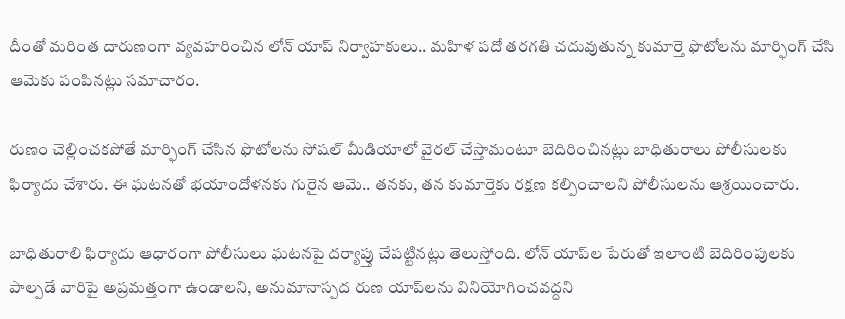దీంతో మరింత దారుణంగా వ్యవహరించిన లోన్‌ యాప్‌ నిర్వాహకులు.. మహిళ పదో తరగతి చదువుతున్న కుమార్తె ఫొటోలను మార్ఫింగ్‌ చేసి ఆమెకు పంపినట్లు సమాచారం.

రుణం చెల్లించకపోతే మార్ఫింగ్‌ చేసిన ఫొటోలను సోషల్‌ మీడియాలో వైరల్‌ చేస్తామంటూ బెదిరించినట్లు బాధితురాలు పోలీసులకు ఫిర్యాదు చేశారు. ఈ ఘటనతో భయాందోళనకు గురైన ఆమె.. తనకు, తన కుమార్తెకు రక్షణ కల్పించాలని పోలీసులను ఆశ్రయించారు.

బాధితురాలి ఫిర్యాదు ఆధారంగా పోలీసులు ఘటనపై దర్యాప్తు చేపట్టినట్లు తెలుస్తోంది. లోన్‌ యాప్‌ల పేరుతో ఇలాంటి బెదిరింపులకు పాల్పడే వారిపై అప్రమత్తంగా ఉండాలని, అనుమానాస్పద రుణ యాప్‌లను వినియోగించవద్దని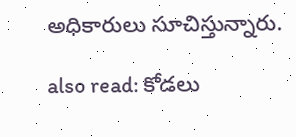అధికారులు సూచిస్తున్నారు.

also read: కోడలు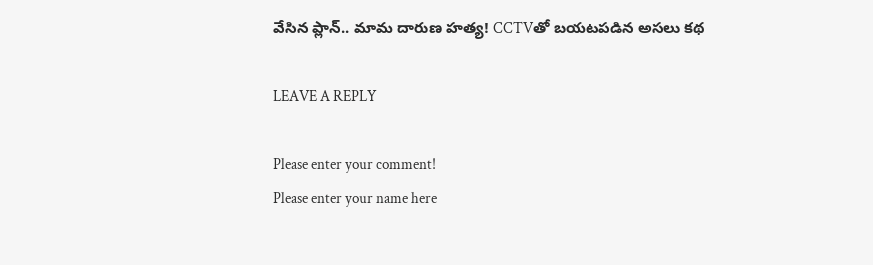వేసిన ప్లాన్.. మామ దారుణ హత్య! CCTVతో బయటపడిన అసలు కథ

LEAVE A REPLY

Please enter your comment!
Please enter your name here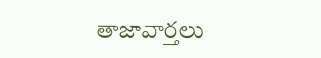తాజావార్తలు